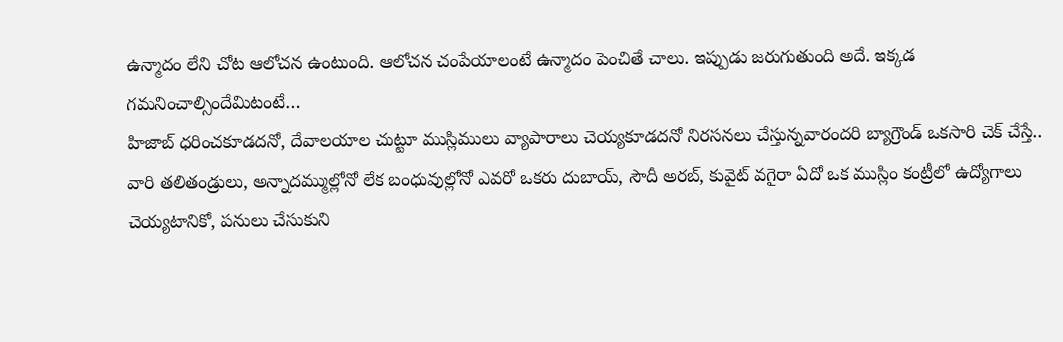ఉన్మాదం లేని చోట ఆలోచన ఉంటుంది. ఆలోచన చంపేయాలంటే ఉన్మాదం పెంచితే చాలు. ఇప్పుడు జరుగుతుంది అదే. ఇక్కడ గమనించాల్సిందేమిటంటే…
హిజాబ్ ధరించకూడదనో, దేవాలయాల చుట్టూ ముస్లిములు వ్యాపారాలు చెయ్యకూడదనో నిరసనలు చేస్తున్నవారందరి బ్యాగ్రౌండ్ ఒకసారి చెక్ చేస్తే..
వారి తలితండ్రులు, అన్నాదమ్ముల్లోనో లేక బంధువుల్లోనో ఎవరో ఒకరు దుబాయ్, సౌదీ అరబ్, కువైట్ వగైరా ఏదో ఒక ముస్లిం కంట్రీలో ఉద్యోగాలు చెయ్యటానికో, పనులు చేసుకుని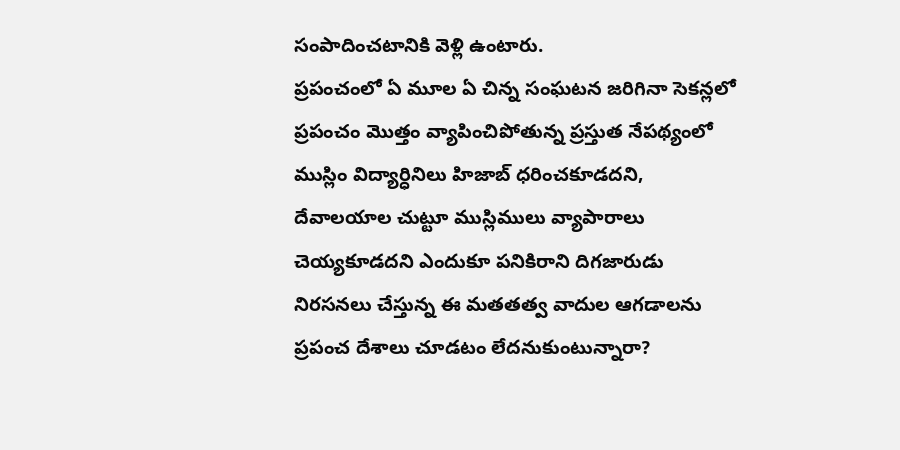సంపాదించటానికి వెళ్లి ఉంటారు.
ప్రపంచంలో ఏ మూల ఏ చిన్న సంఘటన జరిగినా సెకన్లలో ప్రపంచం మొత్తం వ్యాపించిపోతున్న ప్రస్తుత నేపథ్యంలో ముస్లిం విద్యార్ధినిలు హిజాబ్ ధరించకూడదని, దేవాలయాల చుట్టూ ముస్లిములు వ్యాపారాలు చెయ్యకూడదని ఎందుకూ పనికిరాని దిగజారుడు నిరసనలు చేస్తున్న ఈ మతతత్వ వాదుల ఆగడాలను ప్రపంచ దేశాలు చూడటం లేదనుకుంటున్నారా?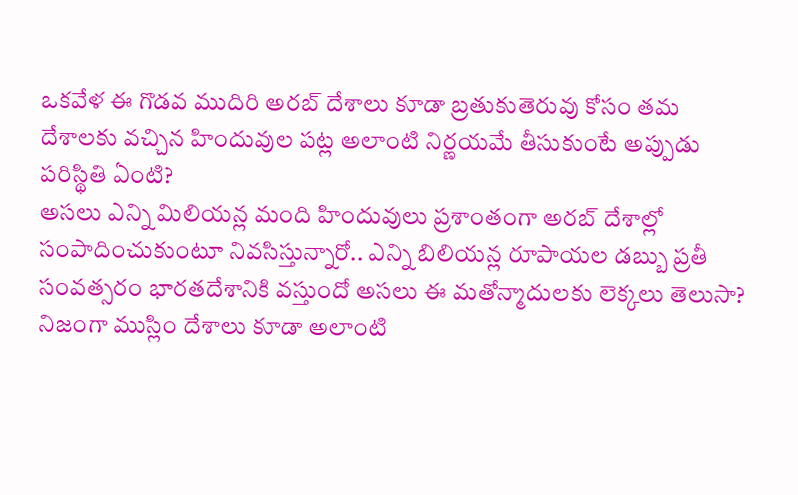ఒకవేళ ఈ గొడవ ముదిరి అరబ్ దేశాలు కూడా బ్రతుకుతెరువు కోసం తమ దేశాలకు వచ్చిన హిందువుల పట్ల అలాంటి నిర్ణయమే తీసుకుంటే అప్పుడు పరిస్థితి ఏంటి?
అసలు ఎన్ని మిలియన్ల మంది హిందువులు ప్రశాంతంగా అరబ్ దేశాల్లో సంపాదించుకుంటూ నివసిస్తున్నారో.. ఎన్ని బిలియన్ల రూపాయల డబ్బు ప్రతీ సంవత్సరం భారతదేశానికి వస్తుందో అసలు ఈ మతోన్మాదులకు లెక్కలు తెలుసా?
నిజంగా ముస్లిం దేశాలు కూడా అలాంటి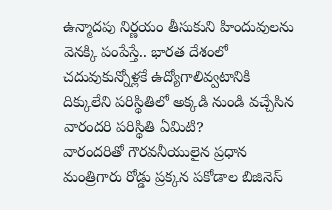ఉన్మాదపు నిర్ణయం తీసుకుని హిందువులను వెనక్కి పంపేస్తే.. భారత దేశంలో చదువుకున్నోళ్లకే ఉద్యోగాలివ్వటానికి దిక్కులేని పరిస్థితిలో అక్కడి నుండి వచ్చేసిన వారందరి పరిస్థితి ఏమిటి?
వారందరితో గౌరవనీయులైన ప్రధాన మంత్రిగారు రోడ్డు ప్రక్కన పకోడాల బిజినెస్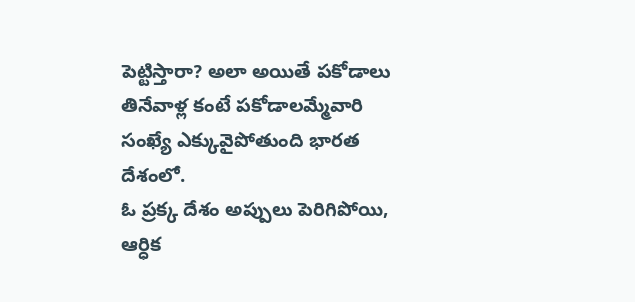పెట్టిస్తారా? అలా అయితే పకోడాలు తినేవాళ్ల కంటే పకోడాలమ్మేవారి సంఖ్యే ఎక్కువైపోతుంది భారత దేశంలో.
ఓ ప్రక్క దేశం అప్పులు పెరిగిపోయి, ఆర్ధిక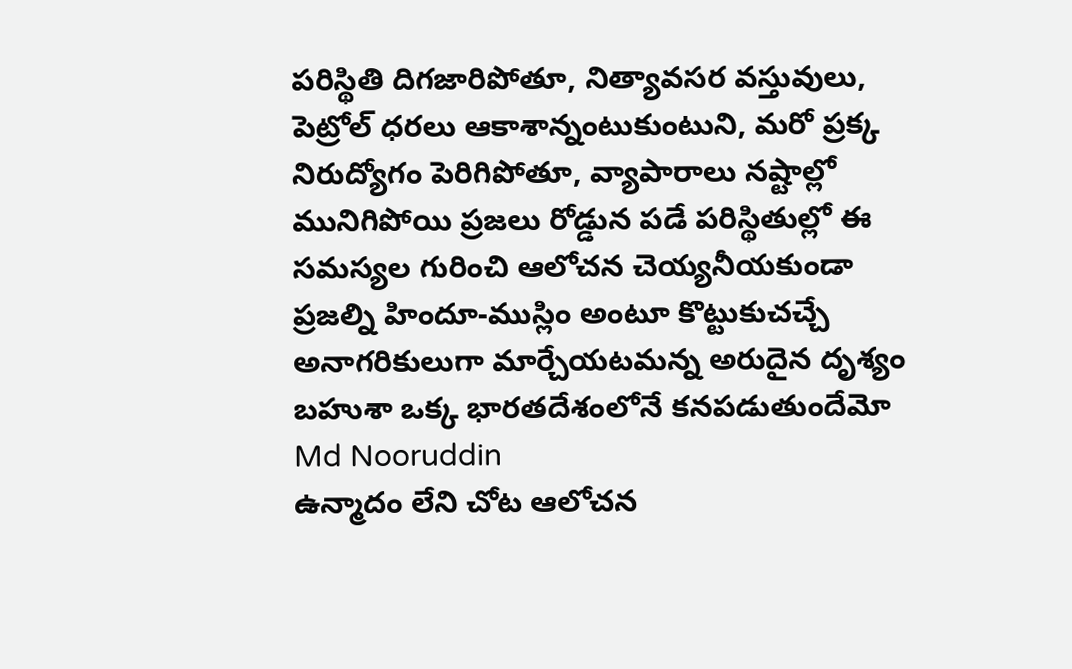పరిస్థితి దిగజారిపోతూ, నిత్యావసర వస్తువులు, పెట్రోల్ ధరలు ఆకాశాన్నంటుకుంటుని, మరో ప్రక్క నిరుద్యోగం పెరిగిపోతూ, వ్యాపారాలు నష్టాల్లో మునిగిపోయి ప్రజలు రోడ్డున పడే పరిస్థితుల్లో ఈ సమస్యల గురించి ఆలోచన చెయ్యనీయకుండా ప్రజల్ని హిందూ-ముస్లిం అంటూ కొట్టుకుచచ్చే అనాగరికులుగా మార్చేయటమన్న అరుదైన దృశ్యం బహుశా ఒక్క భారతదేశంలోనే కనపడుతుందేమో
Md Nooruddin
ఉన్మాదం లేని చోట ఆలోచన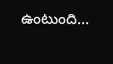ఉంటుంది…